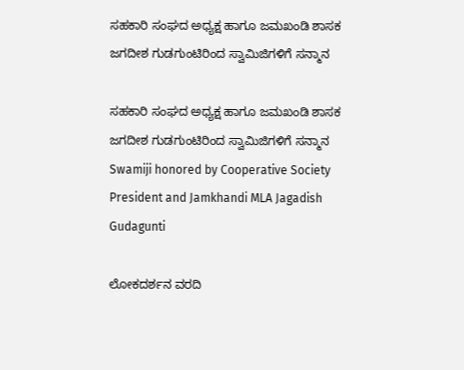ಸಹಕಾರಿ ಸಂಘದ ಅಧ್ಯಕ್ಷ ಹಾಗೂ ಜಮಖಂಡಿ ಶಾಸಕ ಜಗದೀಶ ಗುಡಗುಂಟಿರಿಂದ ಸ್ವಾಮಿಜಿಗಳಿಗೆ ಸನ್ಮಾನ

ಸಹಕಾರಿ ಸಂಘದ ಅಧ್ಯಕ್ಷ ಹಾಗೂ ಜಮಖಂಡಿ ಶಾಸಕ ಜಗದೀಶ ಗುಡಗುಂಟಿರಿಂದ ಸ್ವಾಮಿಜಿಗಳಿಗೆ ಸನ್ಮಾನ Swamiji honored by Cooperative Society President and Jamkhandi MLA Jagadish Gudagunti

ಲೋಕದರ್ಶನ ವರದಿ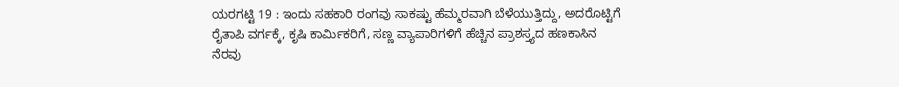ಯರಗಟ್ಟಿ 19 : ಇಂದು ಸಹಕಾರಿ ರಂಗವು ಸಾಕಷ್ಟು ಹೆಮ್ಮರವಾಗಿ ಬೆಳೆಯುತ್ತಿದ್ದು, ಅದರೊಟ್ಟಿಗೆ ರೈತಾಪಿ ವರ್ಗಕ್ಕೆ, ಕೃಷಿ ಕಾರ್ಮಿಕರಿಗೆ, ಸಣ್ಣ ವ್ಯಾಪಾರಿಗಳಿಗೆ ಹೆಚ್ಚಿನ ಪ್ರಾಶಸ್ತ್ಯದ ಹಣಕಾಸಿನ ನೆರವು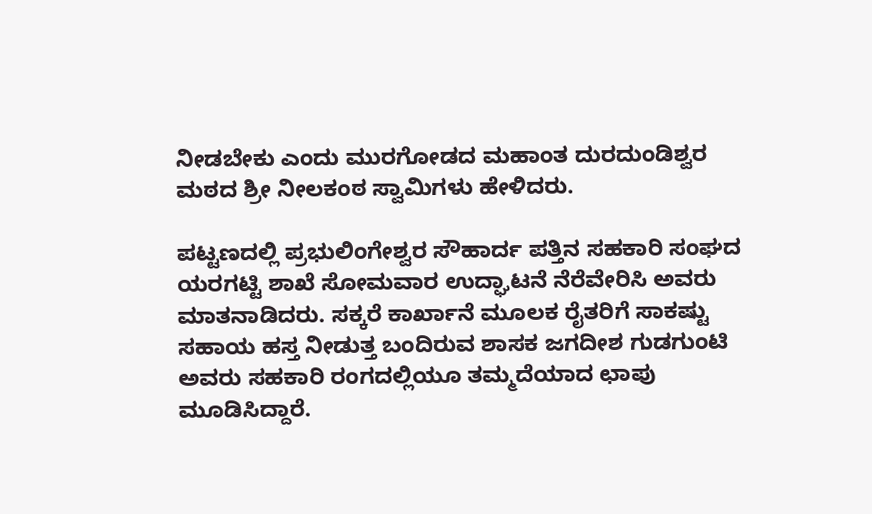ನೀಡಬೇಕು ಎಂದು ಮುರಗೋಡದ ಮಹಾಂತ ದುರದುಂಡಿಶ್ವರ ಮಠದ ಶ್ರೀ ನೀಲಕಂಠ ಸ್ವಾಮಿಗಳು ಹೇಳಿದರು.

ಪಟ್ಟಣದಲ್ಲಿ ಪ್ರಭುಲಿಂಗೇಶ್ವರ ಸೌಹಾರ್ದ ಪತ್ತಿನ ಸಹಕಾರಿ ಸಂಘದ ಯರಗಟ್ಟಿ ಶಾಖೆ ಸೋಮವಾರ ಉದ್ಘಾಟನೆ ನೆರೆವೇರಿಸಿ ಅವರು ಮಾತನಾಡಿದರು. ಸಕ್ಕರೆ ಕಾರ್ಖಾನೆ ಮೂಲಕ ರೈತರಿಗೆ ಸಾಕಷ್ಟು ಸಹಾಯ ಹಸ್ತ ನೀಡುತ್ತ ಬಂದಿರುವ ಶಾಸಕ ಜಗದೀಶ ಗುಡಗುಂಟಿ ಅವರು ಸಹಕಾರಿ ರಂಗದಲ್ಲಿಯೂ ತಮ್ಮದೆಯಾದ ಛಾಪು ಮೂಡಿಸಿದ್ದಾರೆ.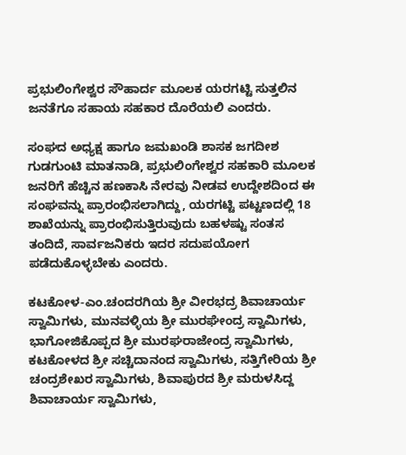ಪ್ರಭುಲಿಂಗೇಶ್ವರ ಸೌಹಾರ್ದ ಮೂಲಕ ಯರಗಟ್ಟಿ ಸುತ್ತಲಿನ ಜನತೆಗೂ ಸಹಾಯ ಸಹಕಾರ ದೊರೆಯಲಿ ಎಂದರು.

ಸಂಘದ ಅಧ್ಯಕ್ಷ ಹಾಗೂ ಜಮಖಂಡಿ ಶಾಸಕ ಜಗದೀಶ ಗುಡಗುಂಟಿ ಮಾತನಾಡಿ, ಪ್ರಭುಲಿಂಗೇಶ್ವರ ಸಹಕಾರಿ ಮೂಲಕ ಜನರಿಗೆ ಹೆಚ್ಚಿನ ಹಣಕಾಸಿ ನೇರವು ನೀಡವ ಉದ್ದೇಶದಿಂದ ಈ ಸಂಘವನ್ನು ಪ್ರಾರಂಭಿಸಲಾಗಿದ್ದು, ಯರಗಟ್ಟಿ ಪಟ್ಟಣದಲ್ಲಿ 18 ಶಾಖೆಯನ್ನು ಪ್ರಾರಂಭಿಸುತ್ತಿರುವುದು ಬಹಳಷ್ಟು ಸಂತಸ ತಂದಿದೆ, ಸಾರ್ವಜನಿಕರು ಇದರ ಸದುಪಯೋಗ ಪಡೆದುಕೊಳ್ಳಬೇಕು ಎಂದರು.

ಕಟಕೋಳ-ಎಂ.ಚಂದರಗಿಯ ಶ್ರೀ ವೀರಭದ್ರ ಶಿವಾಚಾರ್ಯ ಸ್ವಾಮಿಗಳು, ಮುನವಳ್ಳಿಯ ಶ್ರೀ ಮುರಘೇಂದ್ರ ಸ್ವಾಮಿಗಳು, ಭಾಗೋಜಿಕೊಪ್ಪದ ಶ್ರೀ ಮುರಘರಾಜೇಂದ್ರ ಸ್ವಾಮಿಗಳು, ಕಟಕೋಳದ ಶ್ರೀ ಸಚ್ಚಿದಾನಂದ ಸ್ವಾಮಿಗಳು, ಸತ್ತಿಗೇರಿಯ ಶ್ರೀ ಚಂದ್ರಶೇಖರ ಸ್ವಾಮಿಗಳು, ಶಿವಾಪುರದ ಶ್ರೀ ಮರುಳಸಿದ್ದ ಶಿವಾಚಾರ್ಯ ಸ್ವಾಮಿಗಳು,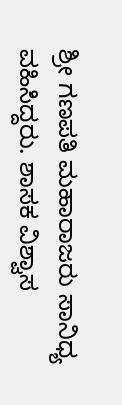ಶ್ರೀ ಗಣಪತಿ ಮಹಾರಾಜರು ಸಾನಿಧ್ಯ ವಹಿಸಿದ್ದರು. ಶಾಸಕ ವಿಶ್ವಾಸ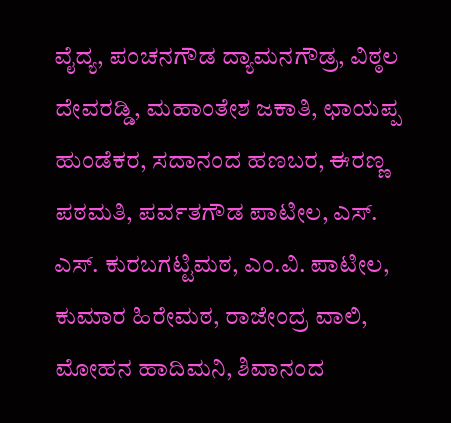ವೈದ್ಯ, ಪಂಚನಗೌಡ ದ್ಯಾಮನಗೌಡ್ರ, ವಿಠ್ಠಲ ದೇವರಡ್ಡಿ, ಮಹಾಂತೇಶ ಜಕಾತಿ, ಛಾಯಪ್ಪ ಹುಂಡೆಕರ, ಸದಾನಂದ ಹಣಬರ, ಈರಣ್ಣ ಪಠಮತಿ, ಪರ್ವತಗೌಡ ಪಾಟೀಲ, ಎಸ್‌. ಎಸ್‌. ಕುರಬಗಟ್ಟಿಮಠ, ಎಂ.ವಿ. ಪಾಟೀಲ, ಕುಮಾರ ಹಿರೇಮಠ, ರಾಜೇಂದ್ರ ವಾಲಿ, ಮೋಹನ ಹಾದಿಮನಿ, ಶಿವಾನಂದ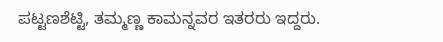ಪಟ್ಟಣಶೆಟ್ಟಿ, ತಮ್ಮಣ್ಣ ಕಾಮನ್ನವರ ಇತರರು ಇದ್ದರು.